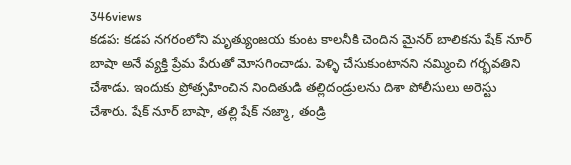346views
కడప: కడప నగరంలోని మృత్యుంజయ కుంట కాలనీకి చెందిన మైనర్ బాలికను షేక్ నూర్ బాషా అనే వ్యక్తి ప్రేమ పేరుతో మోసగించాడు. పెళ్ళి చేసుకుంటానని నమ్మించి గర్భవతిని చేశాడు. ఇందుకు ప్రోత్సహించిన నిందితుడి తల్లిదండ్రులను దిశా పోలీసులు అరెస్టు చేశారు. షేక్ నూర్ బాషా, తల్లి షేక్ నజ్మా, తండ్రి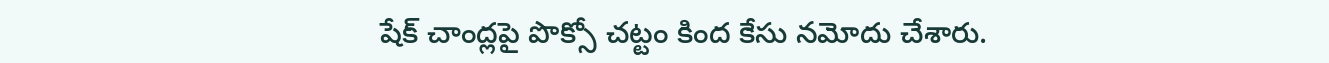షేక్ చాంద్లపై పొక్సో చట్టం కింద కేసు నమోదు చేశారు.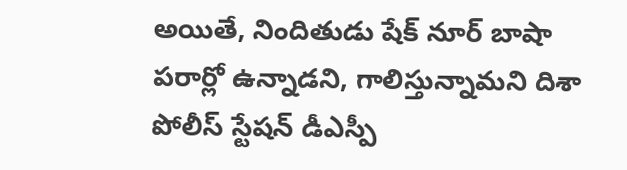అయితే, నిందితుడు షేక్ నూర్ బాషా పరార్లో ఉన్నాడని, గాలిస్తున్నామని దిశా పోలీస్ స్టేషన్ డీఎస్పీ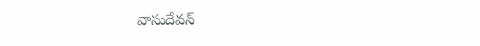వాసుదేవన్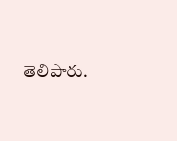తెలిపారు.